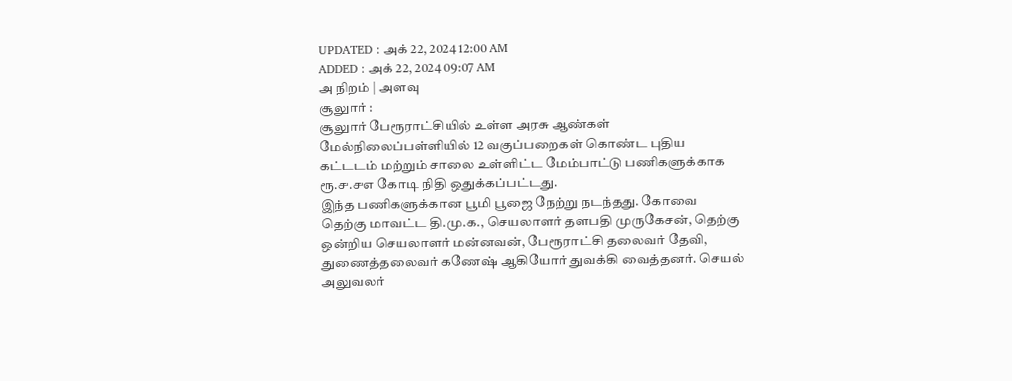UPDATED : அக் 22, 2024 12:00 AM
ADDED : அக் 22, 2024 09:07 AM
அ நிறம் | அளவு
சூலுார் :
சூலுார் பேரூராட்சியில் உள்ள அரசு ஆண்கள் மேல்நிலைப்பள்ளியில் 12 வகுப்பறைகள் கொண்ட புதிய கட்டடம் மற்றும் சாலை உள்ளிட்ட மேம்பாட்டு பணிகளுக்காக ரூ.௪.௪௭ கோடி நிதி ஒதுக்கப்பட்டது.
இந்த பணிகளுக்கான பூமி பூஜை நேற்று நடந்தது. கோவை தெற்கு மாவட்ட தி.மு.க., செயலாளர் தளபதி முருகேசன், தெற்கு ஒன்றிய செயலாளர் மன்னவன், பேரூராட்சி தலைவர் தேவி, துணைத்தலைவர் கணேஷ் ஆகியோர் துவக்கி வைத்தனர். செயல் அலுவலர்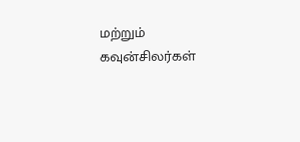மற்றும் கவுன்சிலர்கள்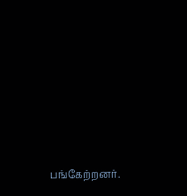பங்கேற்றனர்.